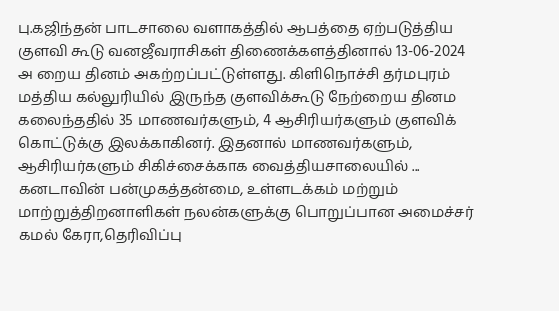பு.கஜிந்தன் பாடசாலை வளாகத்தில் ஆபத்தை ஏற்படுத்திய குளவி கூடு வனஜீவராசிகள் திணைக்களத்தினால் 13-06-2024 அ றைய தினம் அகற்றப்பட்டுள்ளது. கிளிநொச்சி தர்மபுரம் மத்திய கல்லுரியில் இருந்த குளவிக்கூடு நேற்றைய தினம கலைந்ததில் 35 மாணவர்களும், 4 ஆசிரியர்களும் குளவிக் கொட்டுக்கு இலக்காகினர். இதனால் மாணவர்களும், ஆசிரியர்களும் சிகிச்சைக்காக வைத்தியசாலையில் ...
கனடாவின் பன்முகத்தன்மை, உள்ளடக்கம் மற்றும் மாற்றுத்திறனாளிகள் நலன்களுக்கு பொறுப்பான அமைச்சர் கமல் கேரா,தெரிவிப்பு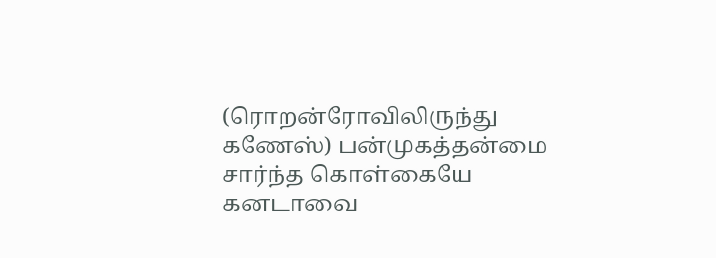(ரொறன்ரோவிலிருந்து கணேஸ்) பன்முகத்தன்மை சார்ந்த கொள்கையே கனடாவை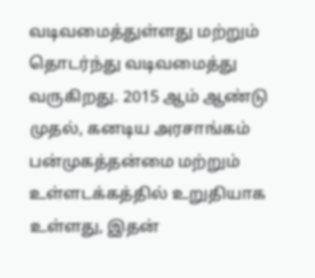வடிவமைத்துள்ளது மற்றும் தொடர்ந்து வடிவமைத்து வருகிறது. 2015 ஆம் ஆண்டு முதல், கனடிய அரசாங்கம் பன்முகத்தன்மை மற்றும் உள்ளடக்கத்தில் உறுதியாக உள்ளது, இதன்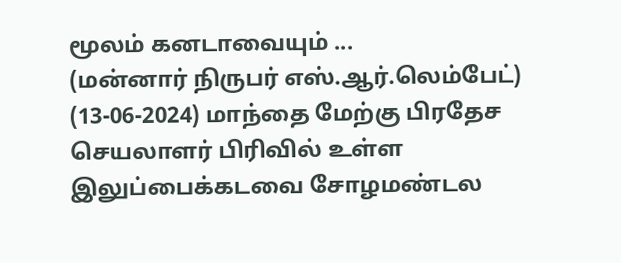மூலம் கனடாவையும் ...
(மன்னார் நிருபர் எஸ்.ஆர்.லெம்பேட்) (13-06-2024) மாந்தை மேற்கு பிரதேச செயலாளர் பிரிவில் உள்ள இலுப்பைக்கடவை சோழமண்டல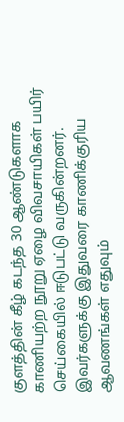குளத்தின் கீழ் கடந்த 30 ஆண்டுகளாக காணியற்ற நூறு ஏழை விவசாயிகள் பயிர் செய்கையில் ஈடுபட்டு வருகின்றனர். இவர்களுக்கு இதுவரை காணிக்குரிய ஆவணங்கள் எதுவும்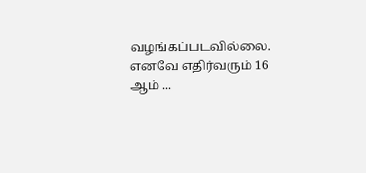வழங்கப்படவில்லை. எனவே எதிர்வரும் 16 ஆம் ...